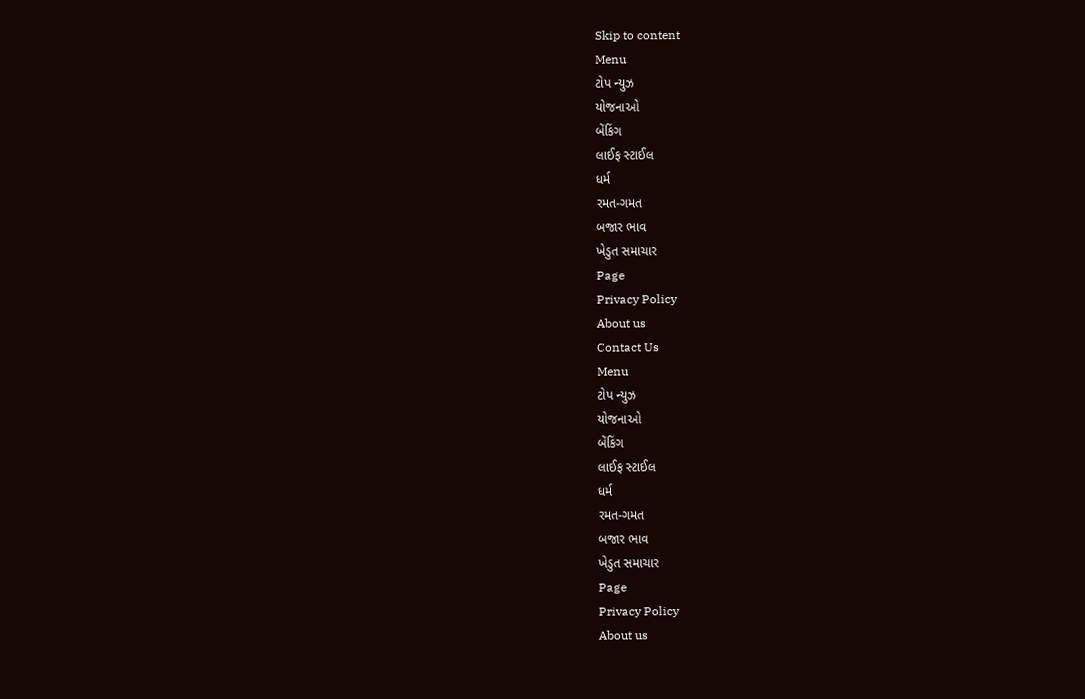Skip to content
Menu
ટોપ ન્યુઝ
યોજનાઓ
બેંકિંગ
લાઈફ સ્ટાઈલ
ધર્મ
રમત-ગમત
બજાર ભાવ
ખેડુત સમાચાર
Page
Privacy Policy
About us
Contact Us
Menu
ટોપ ન્યુઝ
યોજનાઓ
બેંકિંગ
લાઈફ સ્ટાઈલ
ધર્મ
રમત-ગમત
બજાર ભાવ
ખેડુત સમાચાર
Page
Privacy Policy
About us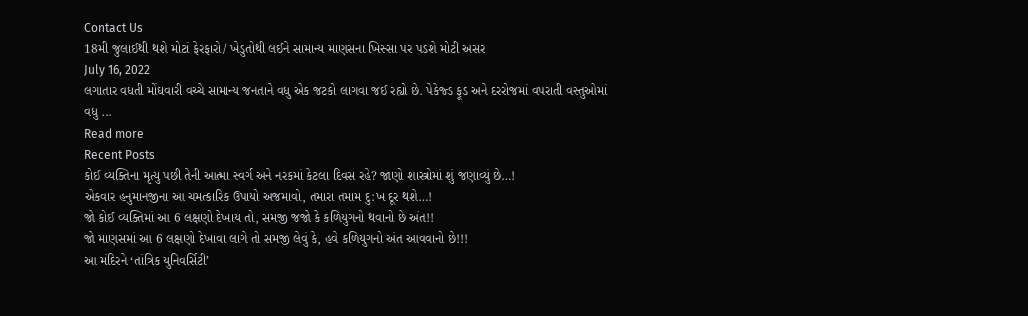Contact Us
18મી જુલાઈથી થશે મોટાં ફેરફારો/ ખેડુતોથી લઈને સામાન્ય માણસના ખિસ્સા પર પડશે મોટી અસર
July 16, 2022
લગાતાર વધતી મોંઘવારી વચ્ચે સામાન્ય જનતાને વધુ એક જટકો લાગવા જઈ રહ્યો છે. પેકેજ્ડ ફૂડ અને દરરોજમાં વપરાતી વસ્તુઓમાં વધુ ...
Read more
Recent Posts
કોઈ વ્યક્તિના મૃત્યુ પછી તેની આત્મા સ્વર્ગ અને નરકમાં કેટલા દિવસ રહે? જાણો શાસ્ત્રોમાં શું જણાવ્યું છે…!
એકવાર હનુમાનજીના આ ચમત્કારિક ઉપાયો અજમાવો, તમારા તમામ દુ:ખ દૂર થશે…!
જો કોઈ વ્યક્તિમાં આ 6 લક્ષણો દેખાય તો, સમજી જજો કે કળિયુગનો થવાનો છે અંત!!
જો માણસમાં આ 6 લક્ષણો દેખાવા લાગે તો સમજી લેવું કે, હવે કળિયુગનો અંત આવવાનો છે!!!
આ મંદિરને ‘તાંત્રિક યુનિવર્સિટી’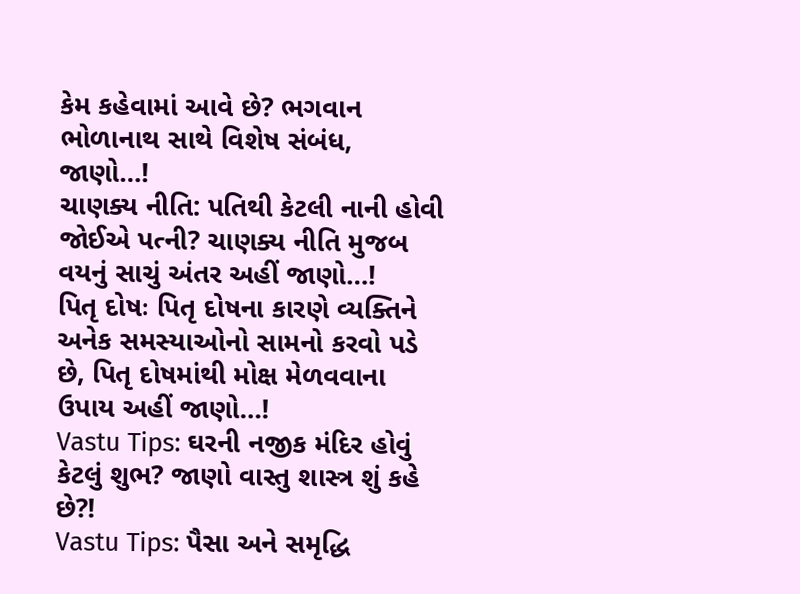કેમ કહેવામાં આવે છે? ભગવાન ભોળાનાથ સાથે વિશેષ સંબંધ, જાણો…!
ચાણક્ય નીતિ: પતિથી કેટલી નાની હોવી જોઈએ પત્ની? ચાણક્ય નીતિ મુજબ વયનું સાચું અંતર અહીં જાણો…!
પિતૃ દોષઃ પિતૃ દોષના કારણે વ્યક્તિને અનેક સમસ્યાઓનો સામનો કરવો પડે છે, પિતૃ દોષમાંથી મોક્ષ મેળવવાના ઉપાય અહીં જાણો…!
Vastu Tips: ઘરની નજીક મંદિર હોવું કેટલું શુભ? જાણો વાસ્તુ શાસ્ત્ર શું કહે છે?!
Vastu Tips: પૈસા અને સમૃદ્ધિ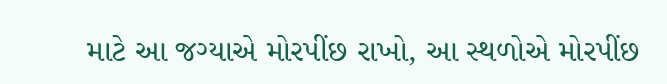માટે આ જગ્યાએ મોરપીંછ રાખો, આ સ્થળોએ મોરપીંછ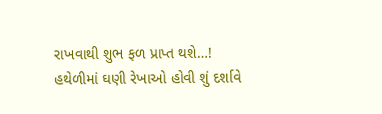રાખવાથી શુભ ફળ પ્રાપ્ત થશે…!
હથેળીમાં ઘણી રેખાઓ હોવી શું દર્શાવે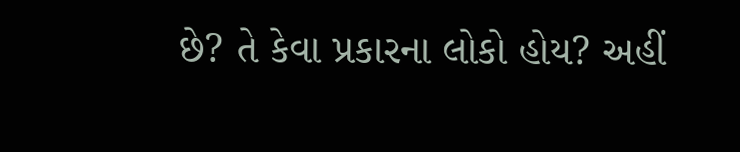છે? તે કેવા પ્રકારના લોકો હોય? અહીં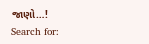જાણો…!
Search for: